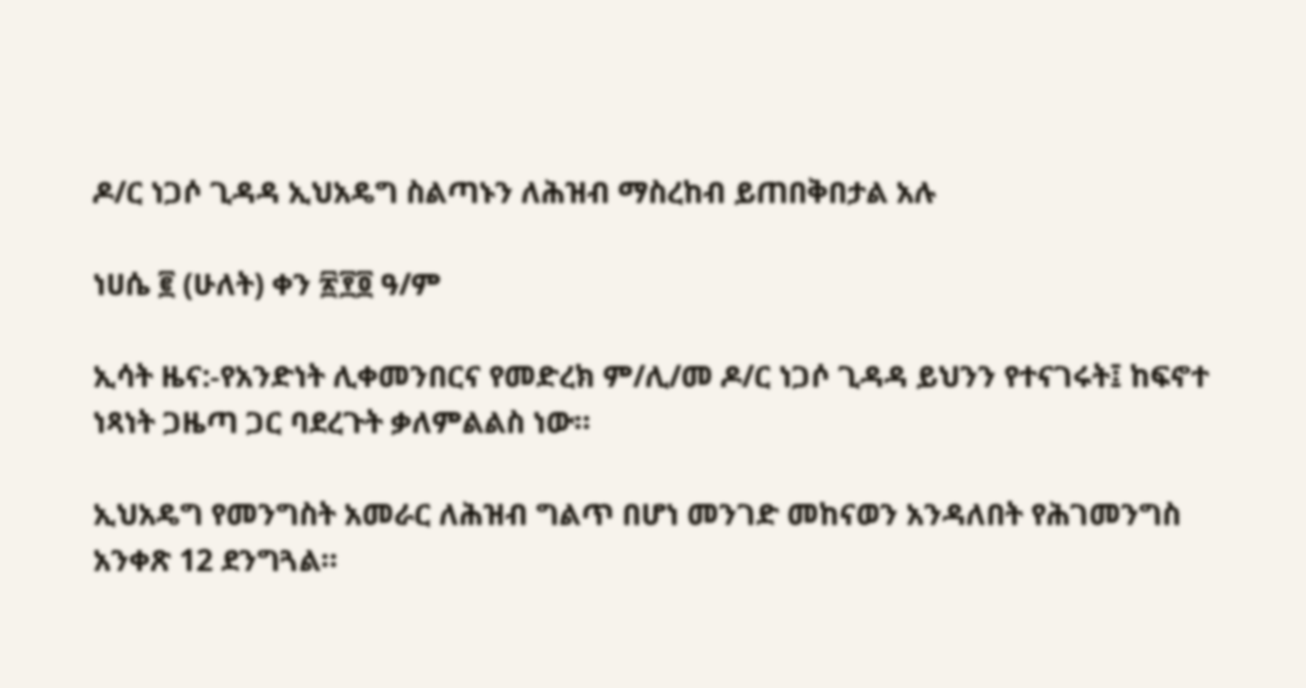ዶ/ር ነጋሶ ጊዳዳ ኢህአዴግ ስልጣኑን ለሕዝብ ማስረከብ ይጠበቅበታል አሉ

ነሀሴ ፪ (ሁለት) ቀን ፳፻፬ ዓ/ም

ኢሳት ዜና:-የአንድነት ሊቀመንበርና የመድረክ ም/ሊ/መ ዶ/ር ነጋሶ ጊዳዳ ይህንን የተናገሩት፤ ከፍኖተ ነጻነት ጋዜጣ ጋር ባደረጉት ቃለምልልስ ነው።

ኢህአዴግ የመንግስት አመራር ለሕዝብ ግልጥ በሆነ መንገድ መከናወን አንዳለበት የሕገመንግስ አንቀጽ 12 ደንግጓል።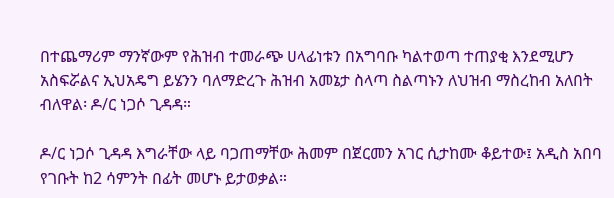በተጨማሪም ማንኛውም የሕዝብ ተመራጭ ሀላፊነቱን በአግባቡ ካልተወጣ ተጠያቂ እንደሚሆን አስፍሯልና ኢህአዴግ ይሄንን ባለማድረጉ ሕዝብ አመኔታ ስላጣ ስልጣኑን ለህዝብ ማስረከብ አለበት ብለዋል፡ ዶ/ር ነጋሶ ጊዳዳ።

ዶ/ር ነጋሶ ጊዳዳ እግራቸው ላይ ባጋጠማቸው ሕመም በጀርመን አገር ሲታከሙ ቆይተው፤ አዲስ አበባ የገቡት ከ2 ሳምንት በፊት መሆኑ ይታወቃል።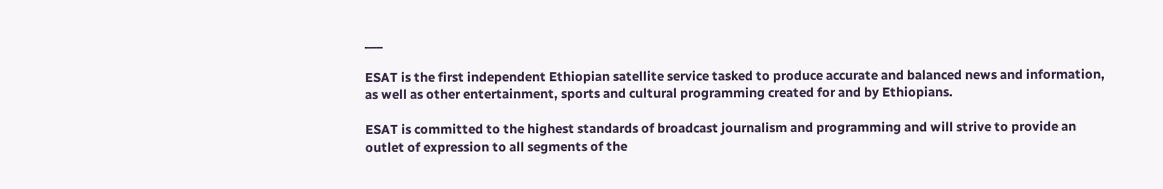___

ESAT is the first independent Ethiopian satellite service tasked to produce accurate and balanced news and information, as well as other entertainment, sports and cultural programming created for and by Ethiopians.

ESAT is committed to the highest standards of broadcast journalism and programming and will strive to provide an outlet of expression to all segments of the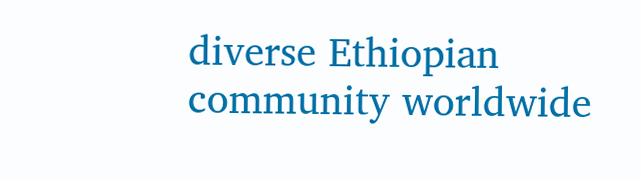diverse Ethiopian community worldwide